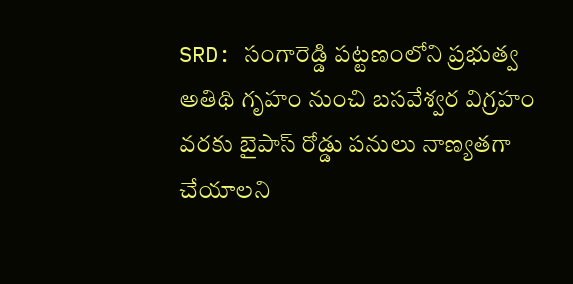SRD: సంగారెడ్డి పట్టణంలోని ప్రభుత్వ అతిథి గృహం నుంచి బసవేశ్వర విగ్రహం వరకు బైపాస్ రోడ్డు పనులు నాణ్యతగా చేయాలని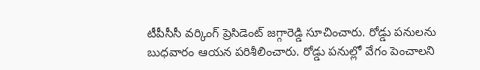టీపీసీసీ వర్కింగ్ ప్రెసిడెంట్ జగ్గారెడ్డి సూచించారు. రోడ్డు పనులను బుధవారం ఆయన పరిశీలించారు. రోడ్డు పనుల్లో వేగం పెంచాలని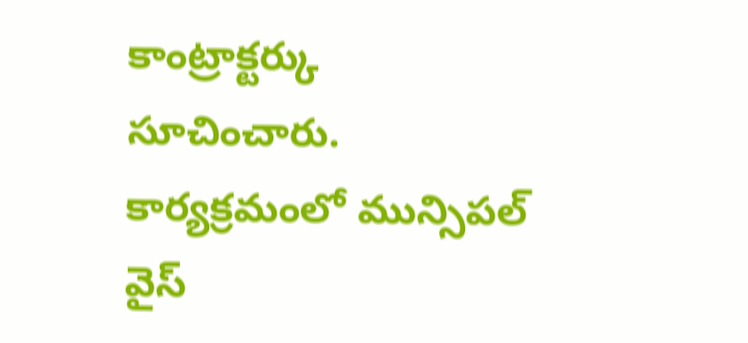కాంట్రాక్టర్కు సూచించారు. కార్యక్రమంలో మున్సిపల్ వైస్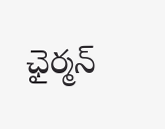ఛైర్మన్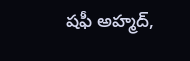షఫీ అహ్మద్,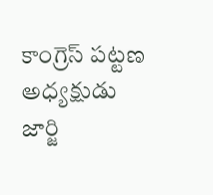కాంగ్రెస్ పట్టణ అధ్యక్షుడు జార్జి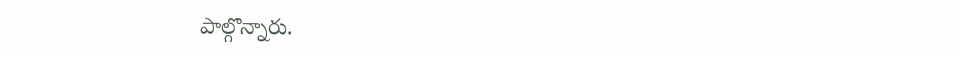పాల్గొన్నారు.